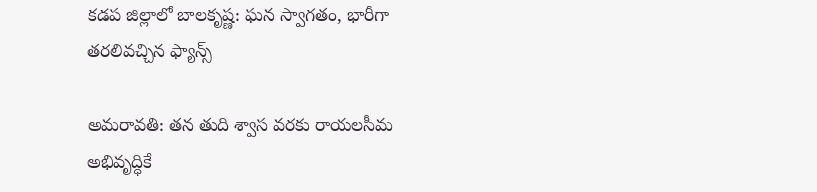కడప జిల్లాలో బాలకృష్ణ: ఘన స్వాగతం, భారీగా తరలివచ్చిన ఫ్యాన్స్

అమరావతి: తన తుది శ్వాస వరకు రాయలసీమ అభివృద్ధికే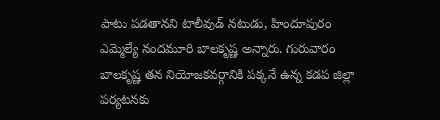పాటు పడతానని టాలీవుడ్ నటుడు, హిందూపురం ఎమ్మెల్యే నందమూరి బాలకృష్ణ అన్నారు. గురువారం బాలకృష్ణ తన నియోజకవర్గానికి పక్కనే ఉన్న కడప జిల్లా పర్యటనకు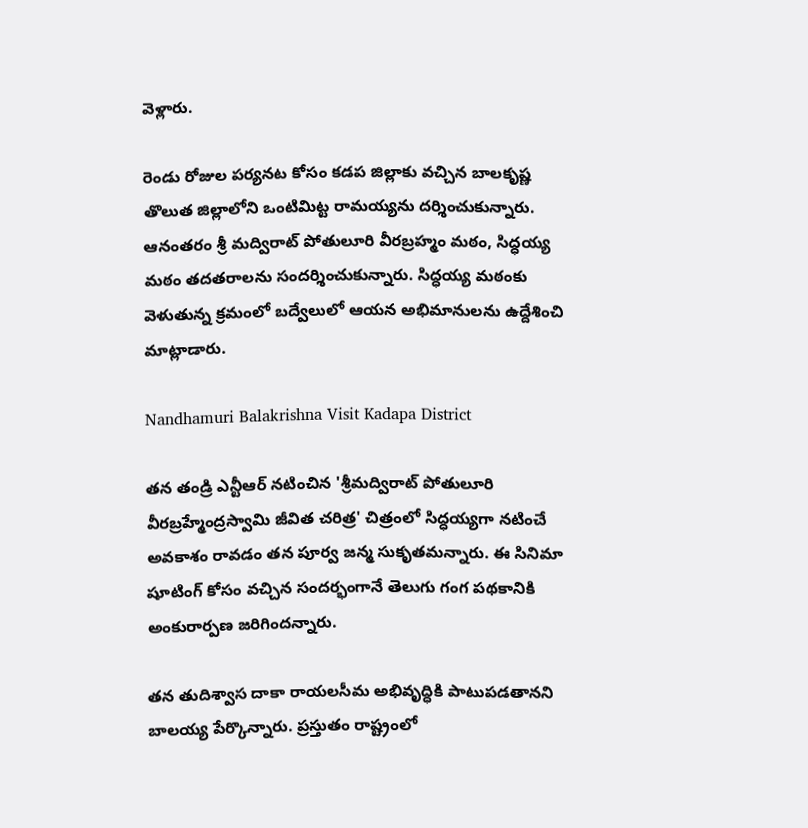వెళ్లారు.

రెండు రోజుల పర్యనట కోసం కడప జిల్లాకు వచ్చిన బాలకృష్ణ తొలుత జిల్లాలోని ఒంటిమిట్ట రామయ్యను దర్శించుకున్నారు. ఆనంతరం శ్రీ మద్విరాట్ పోతులూరి వీరబ్రహ్మం మఠం, సిద్ధయ్య మఠం తదతరాలను సందర్శించుకున్నారు. సిద్ధయ్య మఠంకు వెళుతున్న క్రమంలో బద్వేలులో ఆయన అభిమానులను ఉద్దేశించి మాట్లాడారు.

Nandhamuri Balakrishna Visit Kadapa District

తన తండ్రి ఎన్టీఆర్ నటించిన 'శ్రీమద్విరాట్ పోతులూరి వీరబ్రహ్మేంద్రస్వామి జీవిత చరిత్ర' చిత్రంలో సిద్ధయ్యగా నటించే అవకాశం రావడం తన పూర్వ జన్మ సుకృతమన్నారు. ఈ సినిమా షూటింగ్ కోసం వచ్చిన సందర్భంగానే తెలుగు గంగ పథకానికి అంకురార్పణ జరిగిందన్నారు.

తన తుదిశ్వాస దాకా రాయలసీమ అభివృద్ధికి పాటుపడతానని బాలయ్య పేర్కొన్నారు. ప్రస్తుతం రాష్ట్రంలో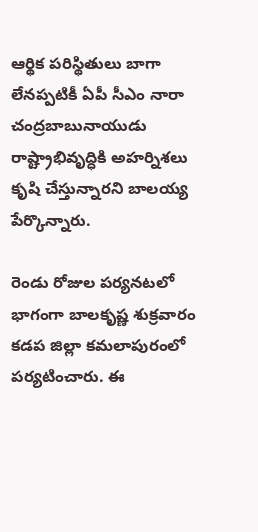ఆర్థిక పరిస్థితులు బాగా లేనప్పటికీ ఏపీ సీఎం నారా చంద్రబాబునాయుడు రాష్ట్రాభివృద్ధికి అహర్నిశలు కృషి చేస్తున్నారని బాలయ్య పేర్కొన్నారు.

రెండు రోజుల పర్యనటలో భాగంగా బాలకృష్ణ శుక్రవారం కడప జిల్లా కమలాపురంలో పర్యటించారు. ఈ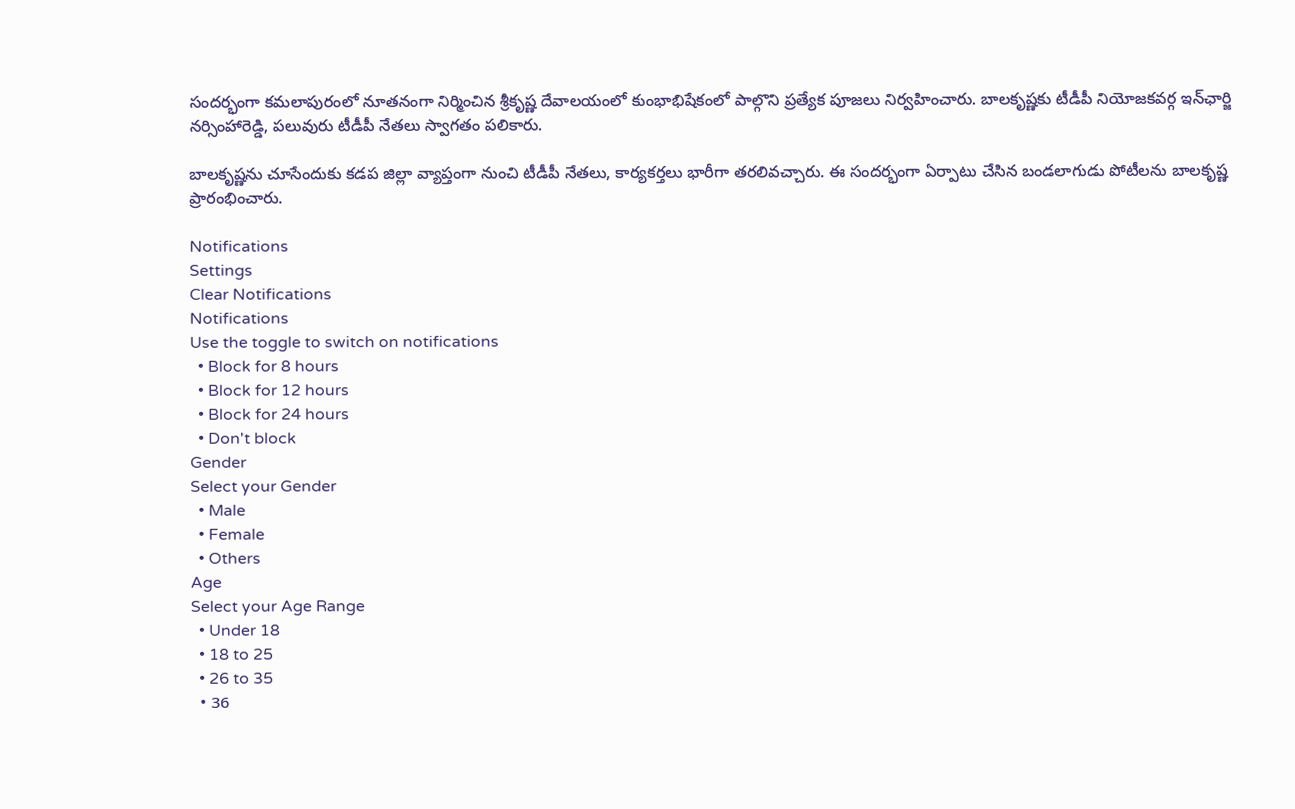సందర్భంగా కమలాపురంలో నూతనంగా నిర్మించిన శ్రీకృష్ణ దేవాలయంలో కుంభాభిషేకంలో పాల్గొని ప్రత్యేక పూజలు నిర్వహించారు. బాలకృష్ణకు టీడీపీ నియోజకవర్గ ఇన్‌ఛార్జి నర్సింహారెడ్డి, పలువురు టీడీపీ నేతలు స్వాగతం పలికారు.

బాలకృష్ణను చూసేందుకు కడప జిల్లా వ్యాప్తంగా నుంచి టీడీపీ నేతలు, కార్యకర్తలు భారీగా తరలివచ్చారు. ఈ సందర్భంగా ఏర్పాటు చేసిన బండలాగుడు పోటీలను బాలకృష్ణ ప్రారంభించారు.

Notifications
Settings
Clear Notifications
Notifications
Use the toggle to switch on notifications
  • Block for 8 hours
  • Block for 12 hours
  • Block for 24 hours
  • Don't block
Gender
Select your Gender
  • Male
  • Female
  • Others
Age
Select your Age Range
  • Under 18
  • 18 to 25
  • 26 to 35
  • 36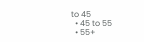to 45
  • 45 to 55
  • 55+